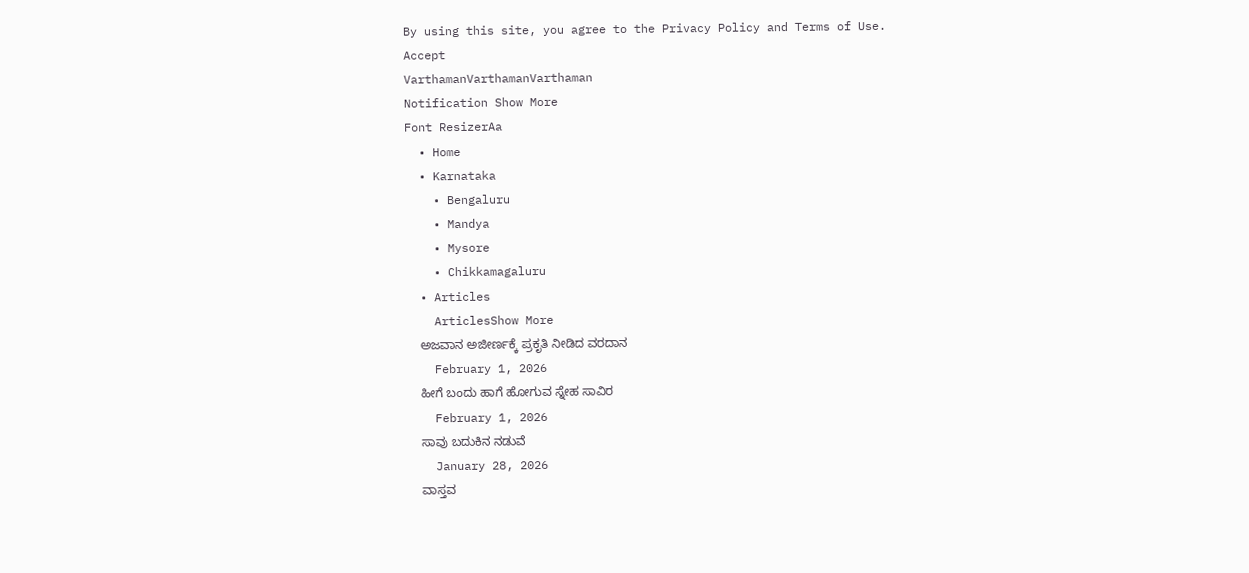By using this site, you agree to the Privacy Policy and Terms of Use.
Accept
VarthamanVarthamanVarthaman
Notification Show More
Font ResizerAa
  • Home
  • Karnataka
    • Bengaluru
    • Mandya
    • Mysore
    • Chikkamagaluru
  • Articles
    ArticlesShow More
    ಅಜವಾನ ಅಜೀರ್ಣಕ್ಕೆ ಪ್ರಕೃತಿ ನೀಡಿದ ವರದಾನ
    February 1, 2026
    ಹೀಗೆ ಬಂದು ಹಾಗೆ ಹೋಗುವ ಸ್ನೇಹ ಸಾವಿರ
    February 1, 2026
    ಸಾವು ಬದುಕಿನ ನಡುವೆ
    January 28, 2026
    ವಾಸ್ತವ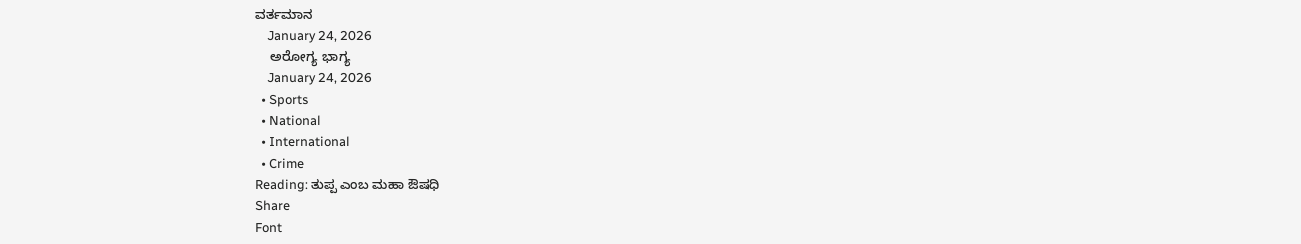ವರ್ತಮಾನ
    January 24, 2026
    ಅರೋಗ್ಯ ಭಾಗ್ಯ
    January 24, 2026
  • Sports
  • National
  • International
  • Crime
Reading: ತುಪ್ಪ ಎಂಬ ಮಹಾ ಔಷಧಿ
Share
Font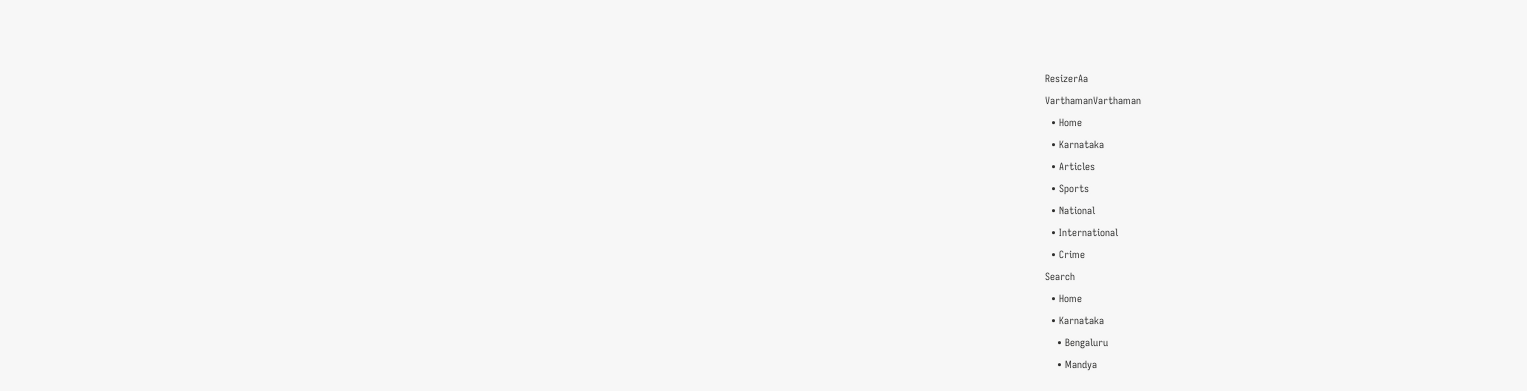ResizerAa
VarthamanVarthaman
  • Home
  • Karnataka
  • Articles
  • Sports
  • National
  • International
  • Crime
Search
  • Home
  • Karnataka
    • Bengaluru
    • Mandya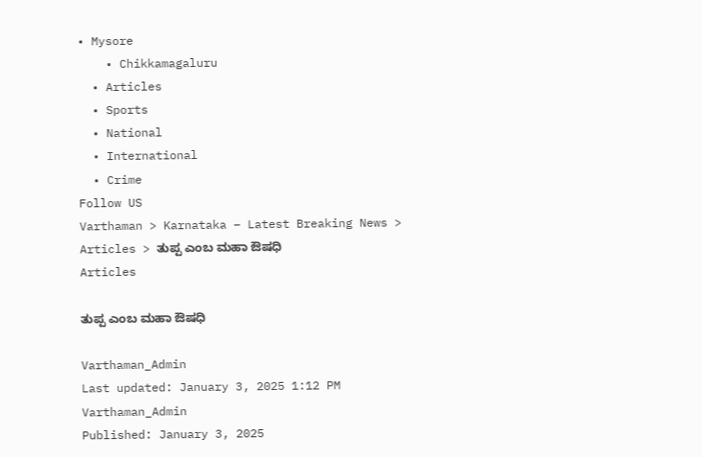• Mysore
    • Chikkamagaluru
  • Articles
  • Sports
  • National
  • International
  • Crime
Follow US
Varthaman > Karnataka – Latest Breaking News > Articles > ತುಪ್ಪ ಎಂಬ ಮಹಾ ಔಷಧಿ
Articles

ತುಪ್ಪ ಎಂಬ ಮಹಾ ಔಷಧಿ

Varthaman_Admin
Last updated: January 3, 2025 1:12 PM
Varthaman_Admin
Published: January 3, 2025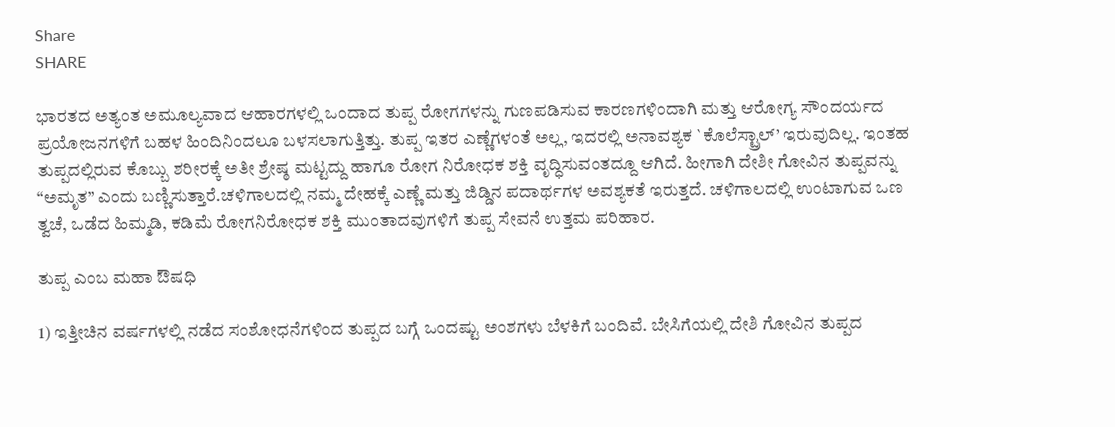Share
SHARE

ಭಾರತದ ಅತ್ಯಂತ ಅಮೂಲ್ಯವಾದ ಆಹಾರಗಳಲ್ಲಿ ಒಂದಾದ ತುಪ್ಪ ರೋಗಗಳನ್ನು ಗುಣಪಡಿಸುವ ಕಾರಣಗಳಿಂದಾಗಿ ಮತ್ತು ಆರೋಗ್ಯ ಸೌಂದರ್ಯದ ಪ್ರಯೋಜನಗಳಿಗೆ ಬಹಳ ಹಿಂದಿನಿಂದಲೂ ಬಳಸಲಾಗುತ್ತಿತ್ತು. ತುಪ್ಪ ಇತರ ಎಣ್ಣೆಗಳಂತೆ ಅಲ್ಲ, ಇದರಲ್ಲಿ ಅನಾವಶ್ಯಕ `ಕೊಲೆಸ್ಟ್ರಾಲ್’ ಇರುವುದಿಲ್ಲ. ಇಂತಹ ತುಪ್ಪದಲ್ಲಿರುವ ಕೊಬ್ಬು ಶರೀರಕ್ಕೆ ಅತೀ ಶ್ರೇಷ್ಠ ಮಟ್ಟದ್ದು ಹಾಗೂ ರೋಗ ನಿರೋಧಕ ಶಕ್ತಿ ವೃದ್ಧಿಸುವಂತದ್ದೂ ಆಗಿದೆ. ಹೀಗಾಗಿ ದೇಶೀ ಗೋವಿನ ತುಪ್ಪವನ್ನು “ಅಮೃತ” ಎಂದು ಬಣ್ಣಿಸುತ್ತಾರೆ.ಚಳಿಗಾಲದಲ್ಲಿ ನಮ್ಮ ದೇಹಕ್ಕೆ ಎಣ್ಣೆ ಮತ್ತು ಜಿಡ್ಡಿನ ಪದಾರ್ಥಗಳ ಅವಶ್ಯಕತೆ ಇರುತ್ತದೆ. ಚಳಿಗಾಲದಲ್ಲಿ ಉಂಟಾಗುವ ಒಣ ತ್ವಚೆ, ಒಡೆದ ಹಿಮ್ಮಡಿ, ಕಡಿಮೆ ರೋಗನಿರೋಧಕ ಶಕ್ತಿ ಮುಂತಾದವುಗಳಿಗೆ ತುಪ್ಪ ಸೇವನೆ ಉತ್ತಮ ಪರಿಹಾರ.

ತುಪ್ಪ ಎಂಬ ಮಹಾ ಔಷಧಿ

1) ಇತ್ತೀಚಿನ ವರ್ಷಗಳಲ್ಲಿ ನಡೆದ ಸಂಶೋಧನೆಗಳಿಂದ ತುಪ್ಪದ ಬಗ್ಗೆ ಒಂದಷ್ಟು ಅಂಶಗಳು ಬೆಳಕಿಗೆ ಬಂದಿವೆ. ಬೇಸಿಗೆಯಲ್ಲಿ ದೇಶಿ ಗೋವಿನ ತುಪ್ಪದ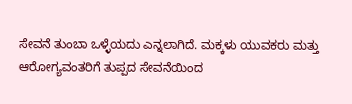ಸೇವನೆ ತುಂಬಾ ಒಳ್ಳೆಯದು ಎನ್ನಲಾಗಿದೆ. ಮಕ್ಕಳು ಯುವಕರು ಮತ್ತು ಆರೋಗ್ಯವಂತರಿಗೆ ತುಪ್ಪದ ಸೇವನೆಯಿಂದ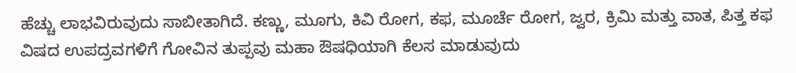ಹೆಚ್ಚು ಲಾಭವಿರುವುದು ಸಾಬೀತಾಗಿದೆ. ಕಣ್ಣು, ಮೂಗು, ಕಿವಿ ರೋಗ, ಕಫ, ಮೂರ್ಚೆ ರೋಗ, ಜ್ವರ, ಕ್ರಿಮಿ ಮತ್ತು ವಾತ, ಪಿತ್ತ ಕಫ ವಿಷದ ಉಪದ್ರವಗಳಿಗೆ ಗೋವಿನ ತುಪ್ಪವು ಮಹಾ ಔಷಧಿಯಾಗಿ ಕೆಲಸ ಮಾಡುವುದು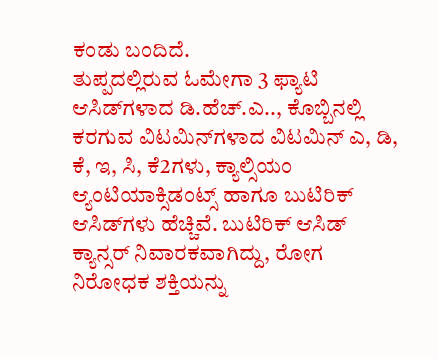ಕಂಡು ಬಂದಿದೆ.
ತುಪ್ಪದಲ್ಲಿರುವ ಓಮೇಗಾ 3 ಫ್ಯಾಟಿ ಆಸಿಡ್‌ಗಳಾದ ಡಿ.ಹೆಚ್.ಎ.., ಕೊಬ್ಬಿನಲ್ಲಿ ಕರಗುವ ವಿಟಮಿನ್‌ಗಳಾದ ವಿಟಮಿನ್ ಎ, ಡಿ, ಕೆ, ಇ, ಸಿ, ಕೆ2ಗಳು, ಕ್ಯಾಲ್ಸಿಯಂ ಆ್ಯಂಟಿಯಾಕ್ಸಿಡಂಟ್ಸ್ ಹಾಗೂ ಬುಟಿರಿಕ್ ಆಸಿಡ್‌ಗಳು ಹೆಚ್ಚಿವೆ. ಬುಟಿರಿಕ್ ಆಸಿಡ್ ಕ್ಯಾನ್ಸರ್ ನಿವಾರಕವಾಗಿದ್ದು, ರೋಗ ನಿರೋಧಕ ಶಕ್ತಿಯನ್ನು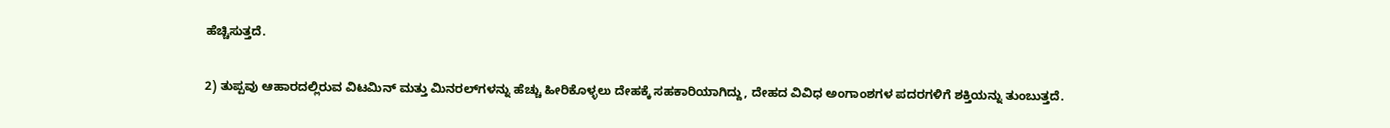ಹೆಚ್ಚಿಸುತ್ತದೆ.

2) ತುಪ್ಪವು ಆಹಾರದಲ್ಲಿರುವ ವಿಟಮಿನ್ ಮತ್ತು ಮಿನರಲ್‌ಗಳನ್ನು ಹೆಚ್ಚು ಹೀರಿಕೊಳ್ಳಲು ದೇಹಕ್ಕೆ ಸಹಕಾರಿಯಾಗಿದ್ದು, ದೇಹದ ವಿವಿಧ ಅಂಗಾಂಶಗಳ ಪದರಗಳಿಗೆ ಶಕ್ತಿಯನ್ನು ತುಂಬುತ್ತದೆ.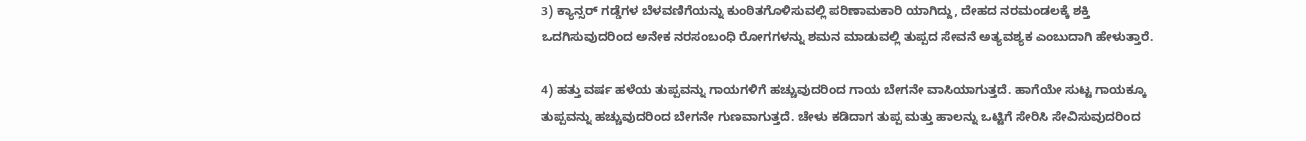3) ಕ್ಯಾನ್ಸರ್ ಗಡ್ಡೆಗಳ ಬೆಳವಣಿಗೆಯನ್ನು ಕುಂಠಿತಗೊಳಿಸುವಲ್ಲಿ ಪರಿಣಾಮಕಾರಿ ಯಾಗಿದ್ದು, ದೇಹದ ನರಮಂಡಲಕ್ಕೆ ಶಕ್ತಿ ಒದಗಿಸುವುದರಿಂದ ಅನೇಕ ನರಸಂಬಂಧಿ ರೋಗಗಳನ್ನು ಶಮನ ಮಾಡುವಲ್ಲಿ ತುಪ್ಪದ ಸೇವನೆ ಅತ್ಯವಶ್ಯಕ ಎಂಬುದಾಗಿ ಹೇಳುತ್ತಾರೆ.

4) ಹತ್ತು ವರ್ಷ ಹಳೆಯ ತುಪ್ಪವನ್ನು ಗಾಯಗಳಿಗೆ ಹಚ್ಚುವುದರಿಂದ ಗಾಯ ಬೇಗನೇ ವಾಸಿಯಾಗುತ್ತದೆ. ಹಾಗೆಯೇ ಸುಟ್ಟ ಗಾಯಕ್ಕೂ ತುಪ್ಪವನ್ನು ಹಚ್ಚುವುದರಿಂದ ಬೇಗನೇ ಗುಣವಾಗುತ್ತದೆ. ಚೇಳು ಕಡಿದಾಗ ತುಪ್ಪ ಮತ್ತು ಹಾಲನ್ನು ಒಟ್ಟಿಗೆ ಸೇರಿಸಿ ಸೇವಿಸುವುದರಿಂದ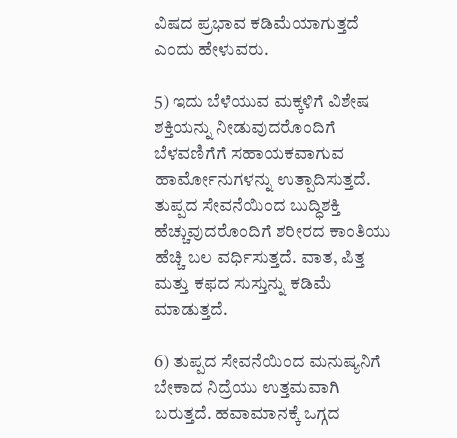ವಿಷದ ಪ್ರಭಾವ ಕಡಿಮೆಯಾಗುತ್ತದೆ ಎಂದು ಹೇಳುವರು.

5) ಇದು ಬೆಳೆಯುವ ಮಕ್ಕಳಿಗೆ ವಿಶೇಷ ಶಕ್ತಿಯನ್ನು ನೀಡುವುದರೊಂದಿಗೆ ಬೆಳವಣಿಗೆಗೆ ಸಹಾಯಕವಾಗುವ ಹಾರ್ಮೋನುಗಳನ್ನು ಉತ್ಪಾದಿಸುತ್ತದೆ. ತುಪ್ಪದ ಸೇವನೆಯಿಂದ ಬುದ್ಧಿಶಕ್ತಿ ಹೆಚ್ಚುವುದರೊಂದಿಗೆ ಶರೀರದ ಕಾಂತಿಯು ಹೆಚ್ಚಿ ಬಲ ವರ್ಧಿಸುತ್ತದೆ. ವಾತ, ಪಿತ್ತ ಮತ್ತು ಕಫದ ಸುಸ್ತುನ್ನು ಕಡಿಮೆ ಮಾಡುತ್ತದೆ.

6) ತುಪ್ಪದ ಸೇವನೆಯಿಂದ ಮನುಷ್ಯನಿಗೆ ಬೇಕಾದ ನಿದ್ರೆಯು ಉತ್ತಮವಾಗಿ ಬರುತ್ತದೆ. ಹವಾಮಾನಕ್ಕೆ ಒಗ್ಗದ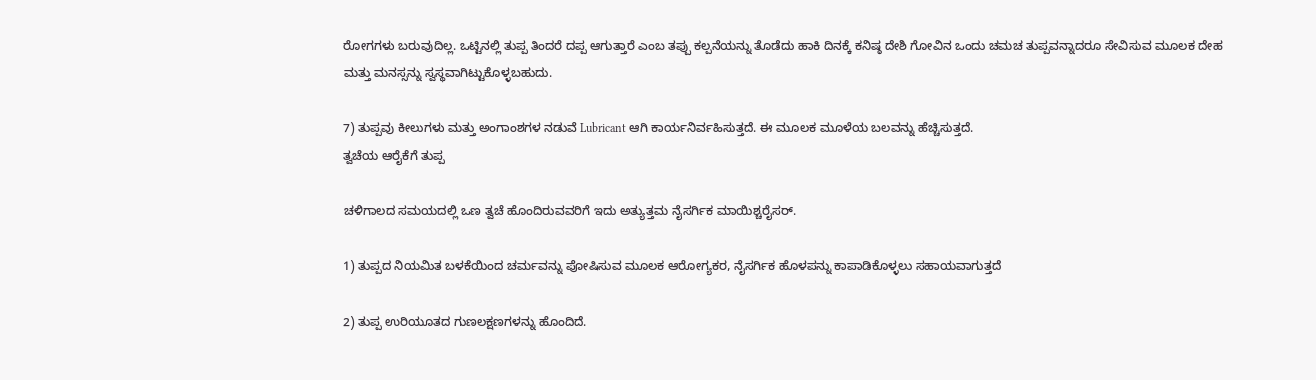ರೋಗಗಳು ಬರುವುದಿಲ್ಲ. ಒಟ್ಟಿನಲ್ಲಿ ತುಪ್ಪ ತಿಂದರೆ ದಪ್ಪ ಆಗುತ್ತಾರೆ ಎಂಬ ತಪ್ಪು ಕಲ್ಪನೆಯನ್ನು ತೊಡೆದು ಹಾಕಿ ದಿನಕ್ಕೆ ಕನಿಷ್ಠ ದೇಶಿ ಗೋವಿನ ಒಂದು ಚಮಚ ತುಪ್ಪವನ್ನಾದರೂ ಸೇವಿಸುವ ಮೂಲಕ ದೇಹ ಮತ್ತು ಮನಸ್ಸನ್ನು ಸ್ವಸ್ಥವಾಗಿಟ್ಟುಕೊಳ್ಳಬಹುದು.

7) ತುಪ್ಪವು ಕೀಲುಗಳು ಮತ್ತು ಅಂಗಾಂಶಗಳ ನಡುವೆ Lubricant ಆಗಿ ಕಾರ್ಯನಿರ್ವಹಿಸುತ್ತದೆ. ಈ ಮೂಲಕ ಮೂಳೆಯ ಬಲವನ್ನು ಹೆಚ್ಚಿಸುತ್ತದೆ.
ತ್ವಚೆಯ ಆರೈಕೆಗೆ ತುಪ್ಪ

ಚಳಿಗಾಲದ ಸಮಯದಲ್ಲಿ ಒಣ ತ್ವಚೆ ಹೊಂದಿರುವವರಿಗೆ ಇದು ಅತ್ಯುತ್ತಮ ನೈಸರ್ಗಿಕ ಮಾಯಿಶ್ಚರೈಸರ್.

1) ತುಪ್ಪದ ನಿಯಮಿತ ಬಳಕೆಯಿಂದ ಚರ್ಮವನ್ನು ಪೋಷಿಸುವ ಮೂಲಕ ಆರೋಗ್ಯಕರ, ನೈಸರ್ಗಿಕ ಹೊಳಪನ್ನು ಕಾಪಾಡಿಕೊಳ್ಳಲು ಸಹಾಯವಾಗುತ್ತದೆ

2) ತುಪ್ಪ ಉರಿಯೂತದ ಗುಣಲಕ್ಷಣಗಳನ್ನು ಹೊಂದಿದೆ.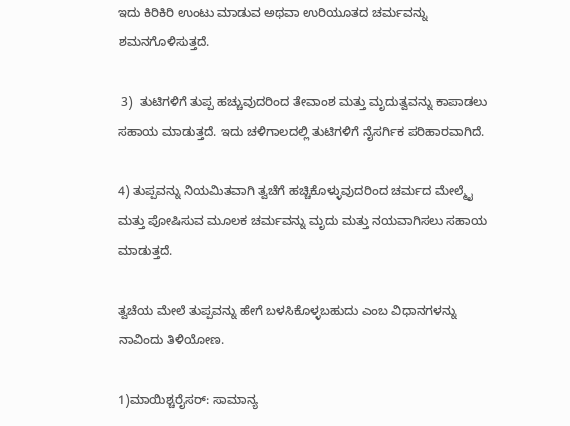ಇದು ಕಿರಿಕಿರಿ ಉಂಟು ಮಾಡುವ ಅಥವಾ ಉರಿಯೂತದ ಚರ್ಮವನ್ನು ಶಮನಗೊಳಿಸುತ್ತದೆ.

 3)  ತುಟಿಗಳಿಗೆ ತುಪ್ಪ ಹಚ್ಚುವುದರಿಂದ ತೇವಾಂಶ ಮತ್ತು ಮೃದುತ್ವವನ್ನು ಕಾಪಾಡಲು ಸಹಾಯ ಮಾಡುತ್ತದೆ. ಇದು ಚಳಿಗಾಲದಲ್ಲಿ ತುಟಿಗಳಿಗೆ ನೈಸರ್ಗಿಕ ಪರಿಹಾರವಾಗಿದೆ.

4) ತುಪ್ಪವನ್ನು ನಿಯಮಿತವಾಗಿ ತ್ವಚೆಗೆ ಹಚ್ಚಿಕೊಳ್ಳುವುದರಿಂದ ಚರ್ಮದ ಮೇಲ್ಮೈ ಮತ್ತು ಪೋಷಿಸುವ ಮೂಲಕ ಚರ್ಮವನ್ನು ಮೃದು ಮತ್ತು ನಯವಾಗಿಸಲು ಸಹಾಯ ಮಾಡುತ್ತದೆ.

ತ್ವಚೆಯ ಮೇಲೆ ತುಪ್ಪವನ್ನು ಹೇಗೆ ಬಳಸಿಕೊಳ್ಳಬಹುದು ಎಂಬ ವಿಧಾನಗಳನ್ನು ನಾವಿಂದು ತಿಳಿಯೋಣ.

1)ಮಾಯಿಶ್ಚರೈಸರ್: ಸಾಮಾನ್ಯ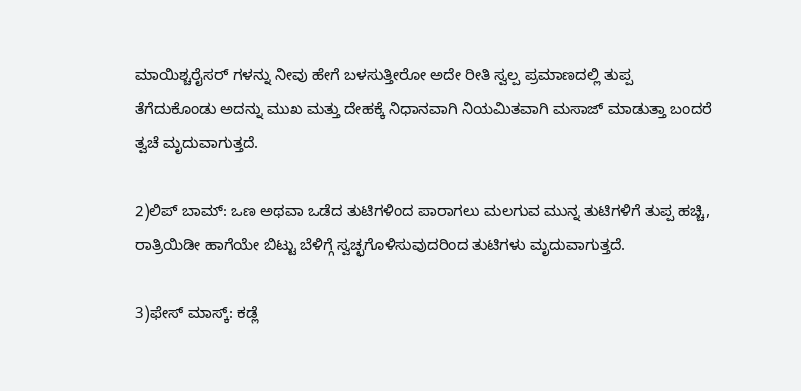ಮಾಯಿಶ್ಚರೈಸರ್ ಗಳನ್ನು ನೀವು ಹೇಗೆ ಬಳಸುತ್ತೀರೋ ಅದೇ ರೀತಿ ಸ್ವಲ್ಪ ಪ್ರಮಾಣದಲ್ಲಿ ತುಪ್ಪ ತೆಗೆದುಕೊಂಡು ಅದನ್ನು ಮುಖ ಮತ್ತು ದೇಹಕ್ಕೆ ನಿಧಾನವಾಗಿ ನಿಯಮಿತವಾಗಿ ಮಸಾಜ್ ಮಾಡುತ್ತಾ ಬಂದರೆ ತ್ವಚೆ ಮೃದುವಾಗುತ್ತದೆ.

2)ಲಿಪ್ ಬಾಮ್: ಒಣ ಅಥವಾ ಒಡೆದ ತುಟಿಗಳಿಂದ ಪಾರಾಗಲು ಮಲಗುವ ಮುನ್ನ ತುಟಿಗಳಿಗೆ ತುಪ್ಪ ಹಚ್ಚಿ, ರಾತ್ರಿಯಿಡೀ ಹಾಗೆಯೇ ಬಿಟ್ಟು ಬೆಳಿಗ್ಗೆ ಸ್ವಚ್ಛಗೊಳಿಸುವುದರಿಂದ ತುಟಿಗಳು ಮೃದುವಾಗುತ್ತದೆ.

3)ಫೇಸ್ ಮಾಸ್ಕ್: ಕಡ್ಲೆ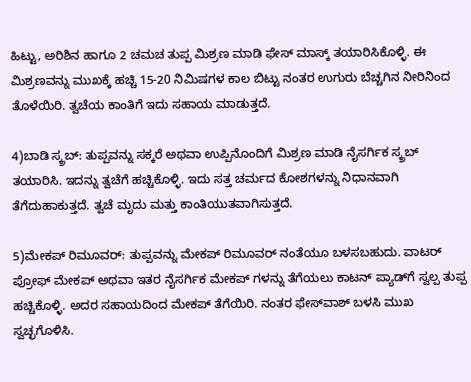ಹಿಟ್ಟು, ಅರಿಶಿನ ಹಾಗೂ 2 ಚಮಚ ತುಪ್ಪ ಮಿಶ್ರಣ ಮಾಡಿ ಫೇಸ್ ಮಾಸ್ಕ್ ತಯಾರಿಸಿಕೊಳ್ಳಿ. ಈ ಮಿಶ್ರಣವನ್ನು ಮುಖಕ್ಕೆ ಹಚ್ಚಿ 15-20 ನಿಮಿಷಗಳ ಕಾಲ ಬಿಟ್ಟು ನಂತರ ಉಗುರು ಬೆಚ್ಚಗಿನ ನೀರಿನಿಂದ ತೊಳೆಯಿರಿ. ತ್ವಚೆಯ ಕಾಂತಿಗೆ ಇದು ಸಹಾಯ ಮಾಡುತ್ತದೆ.

4)ಬಾಡಿ ಸ್ಕ್ರಬ್: ತುಪ್ಪವನ್ನು ಸಕ್ಕರೆ ಅಥವಾ ಉಪ್ಪಿನೊಂದಿಗೆ ಮಿಶ್ರಣ ಮಾಡಿ ನೈಸರ್ಗಿಕ ಸ್ಕ್ರಬ್ ತಯಾರಿಸಿ. ಇದನ್ನು ತ್ವಚೆಗೆ ಹಚ್ಚಿಕೊಳ್ಳಿ. ಇದು ಸತ್ತ ಚರ್ಮದ ಕೋಶಗಳನ್ನು ನಿಧಾನವಾಗಿ ತೆಗೆದುಹಾಕುತ್ತದೆ. ತ್ವಚೆ ಮೃದು ಮತ್ತು ಕಾಂತಿಯುತವಾಗಿಸುತ್ತದೆ.

5)ಮೇಕಪ್ ರಿಮೂವರ್: ತುಪ್ಪವನ್ನು ಮೇಕಪ್ ರಿಮೂವರ್ ನಂತೆಯೂ ಬಳಸಬಹುದು. ವಾಟರ್‌ ಪ್ರೋಫ್‌ ಮೇಕಪ್ ಅಥವಾ ಇತರ ನೈಸರ್ಗಿಕ ಮೇಕಪ್ ಗಳನ್ನು ತೆಗೆಯಲು ಕಾಟನ್ ಪ್ಯಾಡ್‌ಗೆ ಸ್ವಲ್ಪ ತುಪ್ಪ ಹಚ್ಚಿಕೊಳ್ಳಿ. ಅದರ ಸಹಾಯದಿಂದ ಮೇಕಪ್‌ ತೆಗೆಯಿರಿ. ನಂತರ ಫೇಸ್‌ವಾಶ್‌ ಬಳಸಿ ಮುಖ ಸ್ವಚ್ಛಗೊಳಿಸಿ.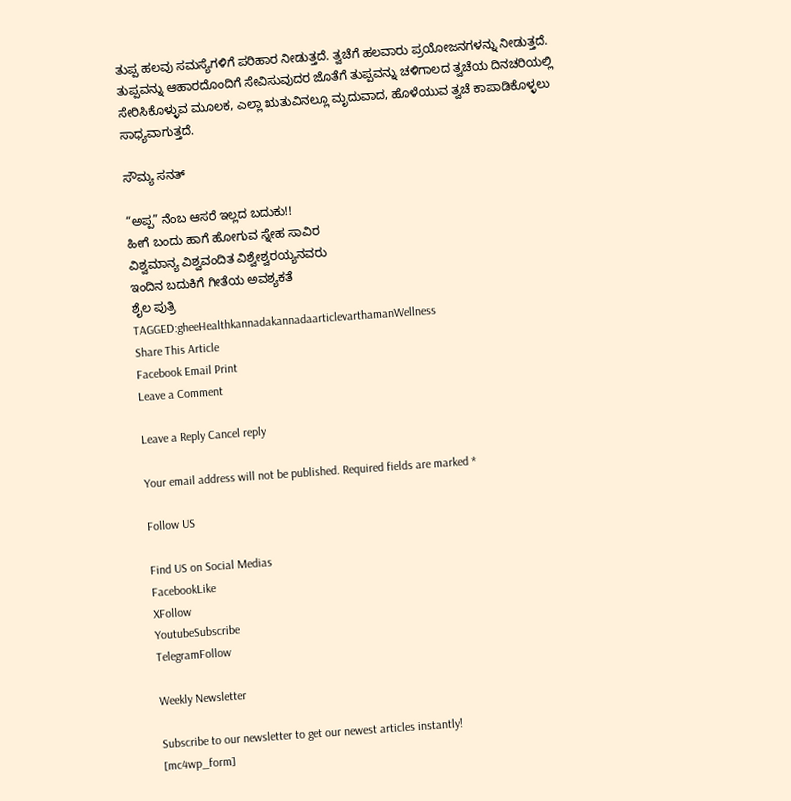ತುಪ್ಪ ಹಲವು ಸಮಸ್ಯೆಗಳಿಗೆ ಪರಿಹಾರ ನೀಡುತ್ತದೆ. ತ್ವಚೆಗೆ ಹಲವಾರು ಪ್ರಯೋಜನಗಳನ್ನು ನೀಡುತ್ತದೆ. ತುಪ್ಪವನ್ನು ಆಹಾರದೊಂದಿಗೆ ಸೇವಿಸುವುದರ ಜೊತೆಗೆ ತುಪ್ಪವನ್ನು ಚಳಿಗಾಲದ ತ್ವಚೆಯ ದಿನಚರಿಯಲ್ಲಿ ಸೇರಿಸಿಕೊಳ್ಳುವ ಮೂಲಕ, ಎಲ್ಲಾ ಋತುವಿನಲ್ಲೂ ಮೃದುವಾದ, ಹೊಳೆಯುವ ತ್ವಚೆ ಕಾಪಾಡಿಕೊಳ್ಳಲು ಸಾಧ್ಯವಾಗುತ್ತದೆ.

ಸೌಮ್ಯ ಸನತ್

“ಅಪ್ಪ” ನೆಂಬ ಆಸರೆ ಇಲ್ಲದ ಬದುಕು!!
ಹೀಗೆ ಬಂದು ಹಾಗೆ ಹೋಗುವ ಸ್ನೇಹ ಸಾವಿರ
ವಿಶ್ವಮಾನ್ಯ ವಿಶ್ವವಂದಿತ ವಿಶ್ವೇಶ್ವರಯ್ಯನವರು
ಇಂದಿನ ಬದುಕಿಗೆ ಗೀತೆಯ ಅವಶ್ಯಕತೆ
ಶೈಲ ಪುತ್ರಿ
TAGGED:gheeHealthkannadakannadaarticlevarthamanWellness
Share This Article
Facebook Email Print
Leave a Comment

Leave a Reply Cancel reply

Your email address will not be published. Required fields are marked *

Follow US

Find US on Social Medias
FacebookLike
XFollow
YoutubeSubscribe
TelegramFollow

Weekly Newsletter

Subscribe to our newsletter to get our newest articles instantly!
[mc4wp_form]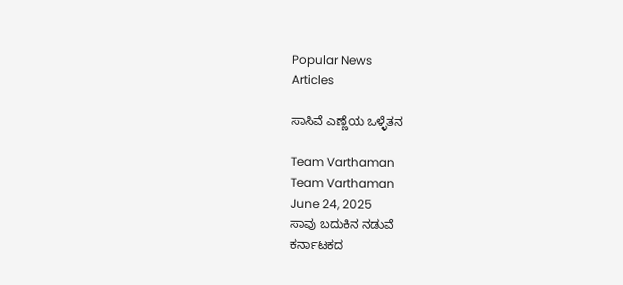Popular News
Articles

ಸಾಸಿವೆ ಎಣ್ಣೆಯ ಒಳ್ಳೆತನ

Team Varthaman
Team Varthaman
June 24, 2025
ಸಾವು ಬದುಕಿನ ನಡುವೆ
ಕರ್ನಾಟಕದ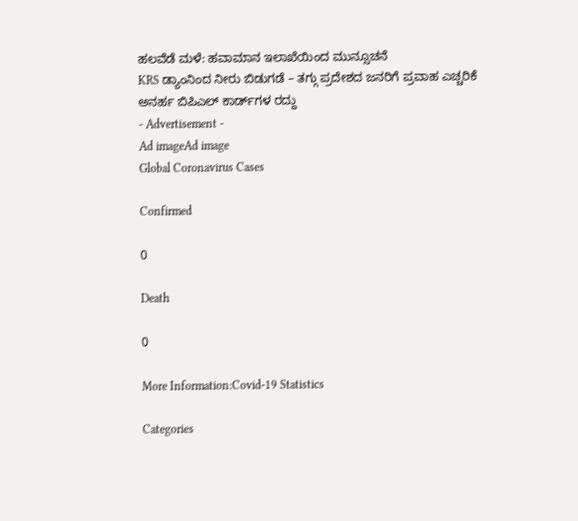ಹಲವೆಡೆ ಮಳೆ: ಹವಾಮಾನ ಇಲಾಖೆಯಿಂದ ಮುನ್ಸೂಚನೆ
KRS ಡ್ಯಾಂನಿಂದ ನೀರು ಬಿಡುಗಡೆ – ತಗ್ಗು ಪ್ರದೇಶದ ಜನರಿಗೆ ಪ್ರವಾಹ ಎಚ್ಚರಿಕೆ
ಅನರ್ಹ ಬಿಪಿಎಲ್ ಕಾರ್ಡ್‌ಗಳ ರದ್ದು
- Advertisement -
Ad imageAd image
Global Coronavirus Cases

Confirmed

0

Death

0

More Information:Covid-19 Statistics

Categories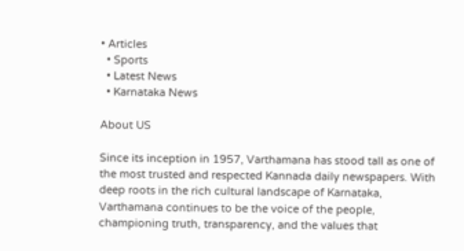• Articles
  • Sports
  • Latest News
  • Karnataka News

About US

Since its inception in 1957, Varthamana has stood tall as one of the most trusted and respected Kannada daily newspapers. With deep roots in the rich cultural landscape of Karnataka, Varthamana continues to be the voice of the people, championing truth, transparency, and the values that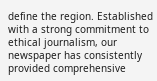define the region. Established with a strong commitment to ethical journalism, our newspaper has consistently provided comprehensive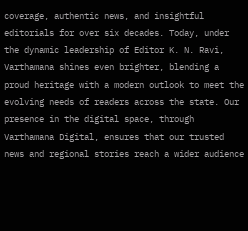coverage, authentic news, and insightful editorials for over six decades. Today, under the dynamic leadership of Editor K. N. Ravi, Varthamana shines even brighter, blending a proud heritage with a modern outlook to meet the evolving needs of readers across the state. Our presence in the digital space, through Varthamana Digital, ensures that our trusted news and regional stories reach a wider audience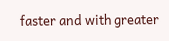faster and with greater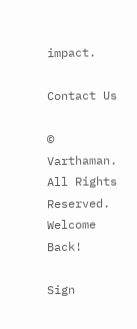impact.

Contact Us

© Varthaman. All Rights Reserved.
Welcome Back!

Sign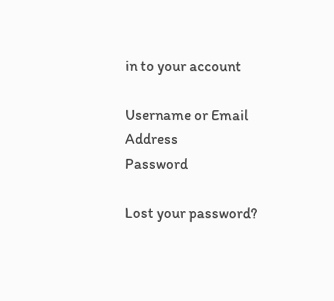in to your account

Username or Email Address
Password

Lost your password?